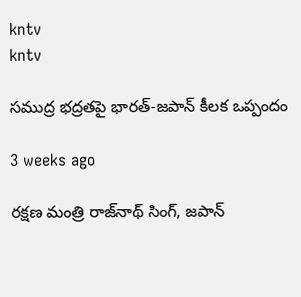kntv
kntv

సముద్ర భద్రతపై భారత్‌-జపాన్ కీలక ఒప్పందం

3 weeks ago

రక్షణ మంత్రి రాజ్‌నాథ్ సింగ్, జపాన్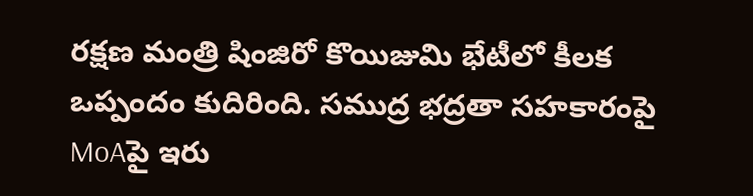రక్షణ మంత్రి షింజిరో కొయిజుమి భేటీలో కీలక ఒప్పందం కుదిరింది. సముద్ర భద్రతా సహకారంపై MoAపై ఇరు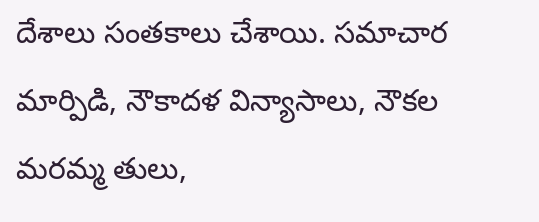దేశాలు సంతకాలు చేశాయి. సమాచార మార్పిడి, నౌకాదళ విన్యాసాలు, నౌకల మరమ్మ తులు,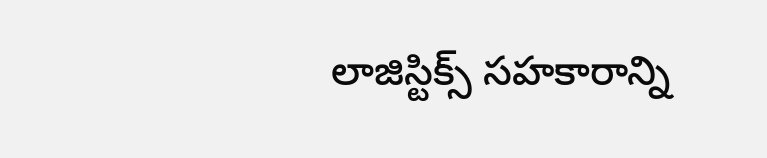లాజిస్టిక్స్‌ సహకారాన్ని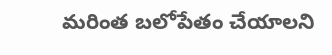మరింత బలోపేతం చేయాలని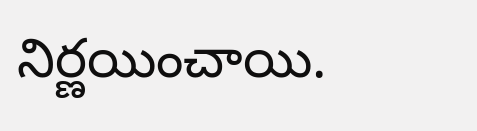నిర్ణయించాయి.